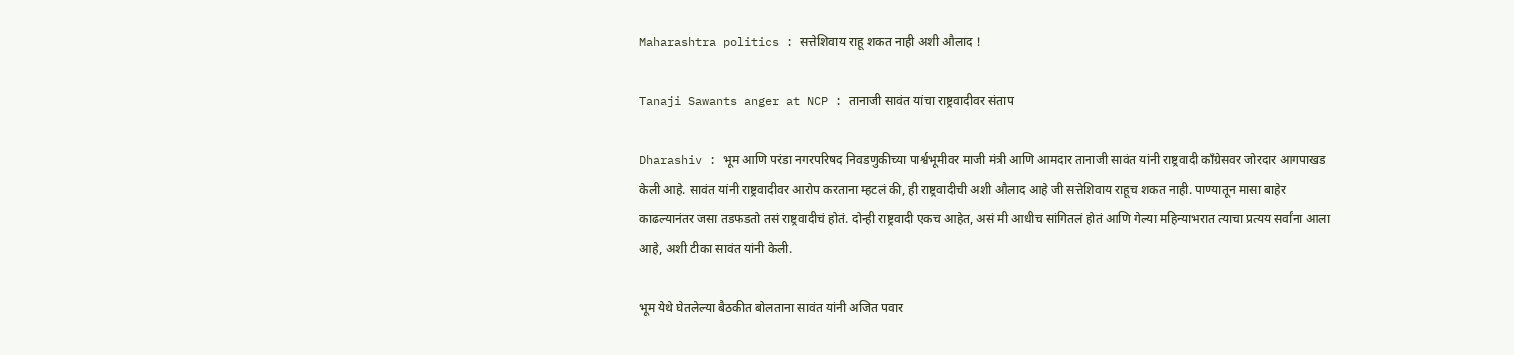Maharashtra politics : सत्तेशिवाय राहू शकत नाही अशी औलाद !

Tanaji Sawants anger at NCP : तानाजी सावंत यांचा राष्ट्रवादीवर संताप

Dharashiv : भूम आणि परंडा नगरपरिषद निवडणुकीच्या पार्श्वभूमीवर माजी मंत्री आणि आमदार तानाजी सावंत यांनी राष्ट्रवादी काँग्रेसवर जोरदार आगपाखड केली आहे. सावंत यांनी राष्ट्रवादीवर आरोप करताना म्हटलं की, ही राष्ट्रवादीची अशी औलाद आहे जी सत्तेशिवाय राहूच शकत नाही. पाण्यातून मासा बाहेर काढल्यानंतर जसा तडफडतो तसं राष्ट्रवादीचं होतं. दोन्ही राष्ट्रवादी एकच आहेत, असं मी आधीच सांगितलं होतं आणि गेल्या महिन्याभरात त्याचा प्रत्यय सर्वांना आला आहे, अशी टीका सावंत यांनी केली.

भूम येथे घेतलेल्या बैठकीत बोलताना सावंत यांनी अजित पवार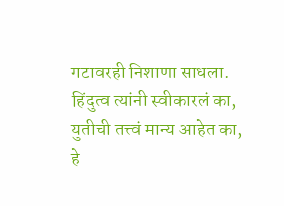गटावरही निशाणा साधला. हिंदुत्व त्यांनी स्वीकारलं का, युतीची तत्त्वं मान्य आहेत का, हे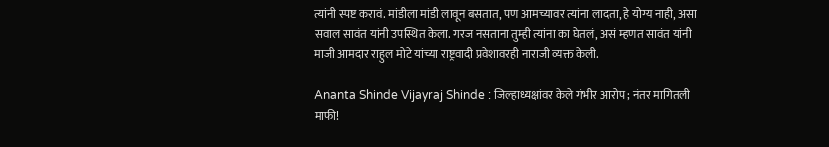त्यांनी स्पष्ट करावं. मांडीला मांडी लावून बसतात, पण आमच्यावर त्यांना लादता, हे योग्य नाही, असा सवाल सावंत यांनी उपस्थित केला. गरज नसताना तुम्ही त्यांना का घेतलं, असं म्हणत सावंत यांनी माजी आमदार राहुल मोटे यांच्या राष्ट्रवादी प्रवेशावरही नाराजी व्यक्त केली.

Ananta Shinde Vijayraj Shinde : जिल्हाध्यक्षांवर केले गंभीर आरोप ; नंतर मागितली माफी!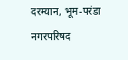दरम्यान, भूम-परंडा नगरपरिषद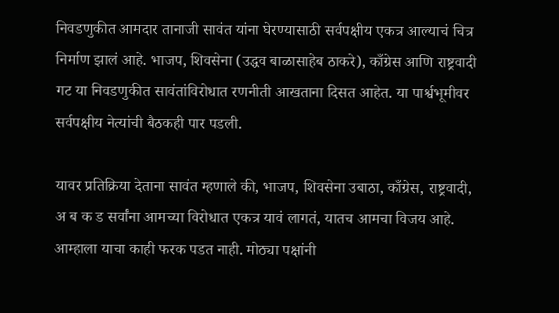निवडणुकीत आमदार तानाजी सावंत यांना घेरण्यासाठी सर्वपक्षीय एकत्र आल्याचं चित्र निर्माण झालं आहे. भाजप, शिवसेना (उद्धव बाळासाहेब ठाकरे), काँग्रेस आणि राष्ट्रवादी गट या निवडणुकीत सावंतांविरोधात रणनीती आखताना दिसत आहेत. या पार्श्वभूमीवर सर्वपक्षीय नेत्यांची बैठकही पार पडली.

यावर प्रतिक्रिया देताना सावंत म्हणाले की, भाजप, शिवसेना उबाठा, काँग्रेस, राष्ट्रवादी, अ ब क ड सर्वांना आमच्या विरोधात एकत्र यावं लागतं, यातच आमचा विजय आहे. आम्हाला याचा काही फरक पडत नाही. मोठ्या पक्षांनी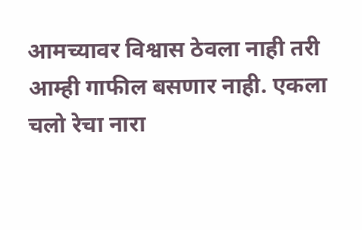आमच्यावर विश्वास ठेवला नाही तरी आम्ही गाफील बसणार नाही. एकला चलो रेचा नारा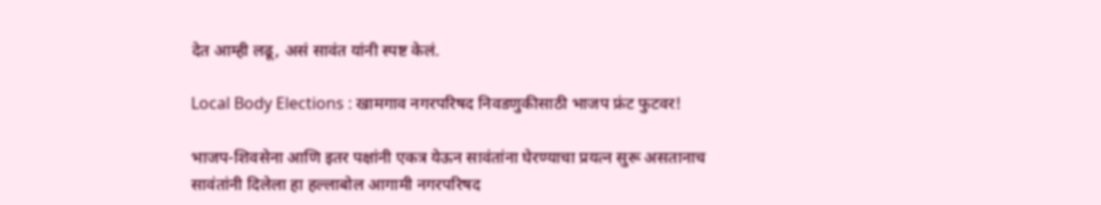देत आम्ही लढू, असं सावंत यांनी स्पष्ट केलं.

Local Body Elections : खामगाव नगरपरिषद निवडणुकीसाठी भाजप फ्रंट फुटवर!

भाजप-शिवसेना आणि इतर पक्षांनी एकत्र येऊन सावंतांना घेरण्याचा प्रयत्न सुरू असतानाच सावंतांनी दिलेला हा हल्लाबोल आगामी नगरपरिषद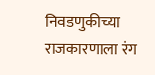निवडणुकीच्या राजकारणाला रंग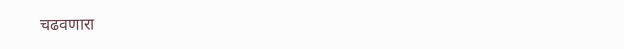चढवणारा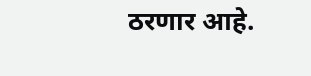ठरणार आहे.